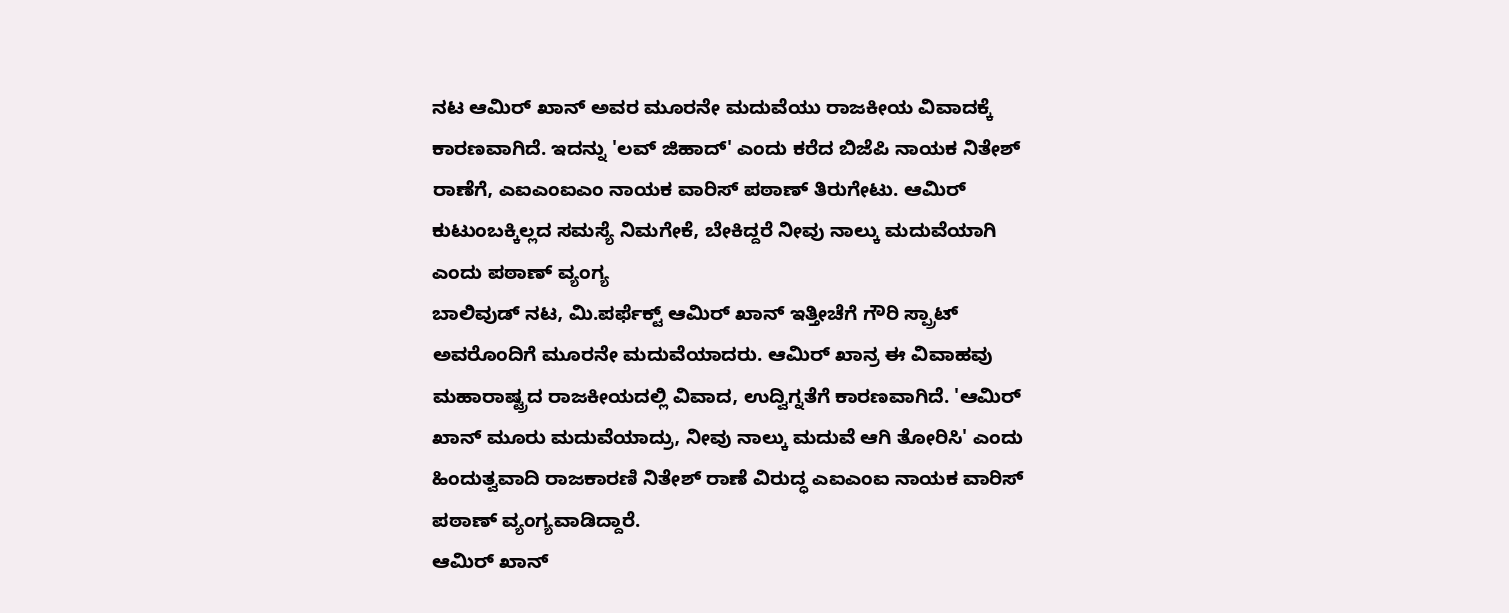ನಟ ಆಮಿರ್ ಖಾನ್ ಅವರ ಮೂರನೇ ಮದುವೆಯು ರಾಜಕೀಯ ವಿವಾದಕ್ಕೆ ಕಾರಣವಾಗಿದೆ. ಇದನ್ನು 'ಲವ್ ಜಿಹಾದ್' ಎಂದು ಕರೆದ ಬಿಜೆಪಿ ನಾಯಕ ನಿತೇಶ್ ರಾಣೆಗೆ, ಎಐಎಂಐಎಂ ನಾಯಕ ವಾರಿಸ್ ಪಠಾಣ್ ತಿರುಗೇಟು. ಆಮಿರ್ ಕುಟುಂಬಕ್ಕಿಲ್ಲದ ಸಮಸ್ಯೆ ನಿಮಗೇಕೆ, ಬೇಕಿದ್ದರೆ ನೀವು ನಾಲ್ಕು ಮದುವೆಯಾಗಿ ಎಂದು ಪಠಾಣ್ ವ್ಯಂಗ್ಯ
ಬಾಲಿವುಡ್ ನಟ, ಮಿ.ಪರ್ಫೆಕ್ಟ್ ಆಮಿರ್ ಖಾನ್ ಇತ್ತೀಚೆಗೆ ಗೌರಿ ಸ್ಪ್ರಾಟ್ ಅವರೊಂದಿಗೆ ಮೂರನೇ ಮದುವೆಯಾದರು. ಆಮಿರ್ ಖಾನ್ರ ಈ ವಿವಾಹವು ಮಹಾರಾಷ್ಟ್ರದ ರಾಜಕೀಯದಲ್ಲಿ ವಿವಾದ, ಉದ್ವಿಗ್ನತೆಗೆ ಕಾರಣವಾಗಿದೆ. 'ಆಮಿರ್ ಖಾನ್ ಮೂರು ಮದುವೆಯಾದ್ರು, ನೀವು ನಾಲ್ಕು ಮದುವೆ ಆಗಿ ತೋರಿಸಿ' ಎಂದು ಹಿಂದುತ್ವವಾದಿ ರಾಜಕಾರಣಿ ನಿತೇಶ್ ರಾಣೆ ವಿರುದ್ಧ ಎಐಎಂಐ ನಾಯಕ ವಾರಿಸ್ ಪಠಾಣ್ ವ್ಯಂಗ್ಯವಾಡಿದ್ದಾರೆ.
ಆಮಿರ್ ಖಾನ್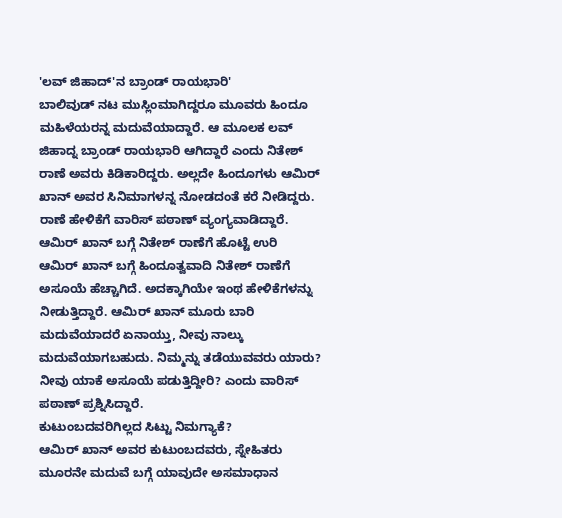'ಲವ್ ಜಿಹಾದ್'ನ ಬ್ರಾಂಡ್ ರಾಯಭಾರಿ'
ಬಾಲಿವುಡ್ ನಟ ಮುಸ್ಲಿಂಮಾಗಿದ್ದರೂ ಮೂವರು ಹಿಂದೂ ಮಹಿಳೆಯರನ್ನ ಮದುವೆಯಾದ್ದಾರೆ. ಆ ಮೂಲಕ ಲವ್ ಜಿಹಾದ್ನ ಬ್ರಾಂಡ್ ರಾಯಭಾರಿ ಆಗಿದ್ದಾರೆ ಎಂದು ನಿತೇಶ್ ರಾಣೆ ಅವರು ಕಿಡಿಕಾರಿದ್ದರು. ಅಲ್ಲದೇ ಹಿಂದೂಗಳು ಆಮಿರ್ ಖಾನ್ ಅವರ ಸಿನಿಮಾಗಳನ್ನ ನೋಡದಂತೆ ಕರೆ ನೀಡಿದ್ದರು. ರಾಣೆ ಹೇಳಿಕೆಗೆ ವಾರಿಸ್ ಪಠಾಣ್ ವ್ಯಂಗ್ಯವಾಡಿದ್ದಾರೆ.
ಆಮಿರ್ ಖಾನ್ ಬಗ್ಗೆ ನಿತೇಶ್ ರಾಣೆಗೆ ಹೊಟ್ಟೆ ಉರಿ
ಆಮಿರ್ ಖಾನ್ ಬಗ್ಗೆ ಹಿಂದೂತ್ವವಾದಿ ನಿತೇಶ್ ರಾಣೆಗೆ ಅಸೂಯೆ ಹೆಚ್ಚಾಗಿದೆ. ಅದಕ್ಕಾಗಿಯೇ ಇಂಥ ಹೇಳಿಕೆಗಳನ್ನು ನೀಡುತ್ತಿದ್ದಾರೆ. ಆಮಿರ್ ಖಾನ್ ಮೂರು ಬಾರಿ ಮದುವೆಯಾದರೆ ಏನಾಯ್ತು, ನೀವು ನಾಲ್ಕು ಮದುವೆಯಾಗಬಹುದು. ನಿಮ್ಮನ್ನು ತಡೆಯುವವರು ಯಾರು? ನೀವು ಯಾಕೆ ಅಸೂಯೆ ಪಡುತ್ತಿದ್ದೀರಿ? ಎಂದು ವಾರಿಸ್ ಪಠಾಣ್ ಪ್ರಶ್ನಿಸಿದ್ದಾರೆ.
ಕುಟುಂಬದವರಿಗಿಲ್ಲದ ಸಿಟ್ಟು ನಿಮಗ್ಯಾಕೆ?
ಆಮಿರ್ ಖಾನ್ ಅವರ ಕುಟುಂಬದವರು, ಸ್ನೇಹಿತರು ಮೂರನೇ ಮದುವೆ ಬಗ್ಗೆ ಯಾವುದೇ ಅಸಮಾಧಾನ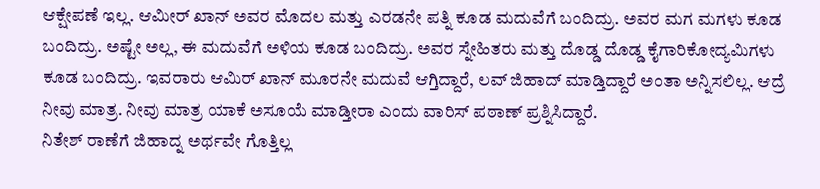ಆಕ್ಷೇಪಣೆ ಇಲ್ಲ. ಆಮೀರ್ ಖಾನ್ ಅವರ ಮೊದಲ ಮತ್ತು ಎರಡನೇ ಪತ್ನಿ ಕೂಡ ಮದುವೆಗೆ ಬಂದಿದ್ರು. ಅವರ ಮಗ ಮಗಳು ಕೂಡ ಬಂದಿದ್ರು. ಅಷ್ಟೇ ಅಲ್ಲ, ಈ ಮದುವೆಗೆ ಅಳಿಯ ಕೂಡ ಬಂದಿದ್ರು. ಅವರ ಸ್ನೇಹಿತರು ಮತ್ತು ದೊಡ್ಡ ದೊಡ್ಡ ಕೈಗಾರಿಕೋದ್ಯಮಿಗಳು ಕೂಡ ಬಂದಿದ್ರು. ಇವರಾರು ಆಮಿರ್ ಖಾನ್ ಮೂರನೇ ಮದುವೆ ಆಗ್ತಿದ್ದಾರೆ, ಲವ್ ಜಿಹಾದ್ ಮಾಡ್ತಿದ್ದಾರೆ ಅಂತಾ ಅನ್ನಿಸಲಿಲ್ಲ. ಆದ್ರೆ ನೀವು ಮಾತ್ರ. ನೀವು ಮಾತ್ರ ಯಾಕೆ ಅಸೂಯೆ ಮಾಡ್ತೀರಾ ಎಂದು ವಾರಿಸ್ ಪಠಾಣ್ ಪ್ರಶ್ನಿಸಿದ್ದಾರೆ.
ನಿತೇಶ್ ರಾಣೆಗೆ ಜಿಹಾದ್ನ ಅರ್ಥವೇ ಗೊತ್ತಿಲ್ಲ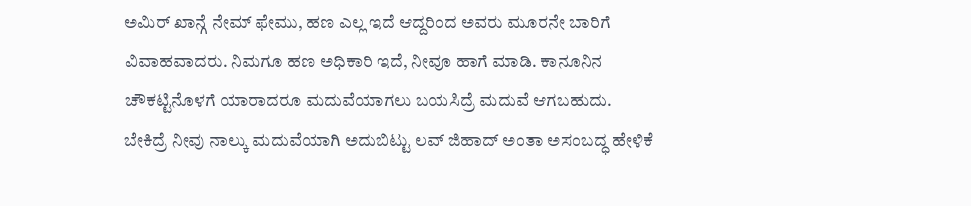ಅಮಿರ್ ಖಾನ್ಗೆ ನೇಮ್ ಫೇಮು, ಹಣ ಎಲ್ಲ ಇದೆ ಆದ್ದರಿಂದ ಅವರು ಮೂರನೇ ಬಾರಿಗೆ ವಿವಾಹವಾದರು. ನಿಮಗೂ ಹಣ ಅಧಿಕಾರಿ ಇದೆ, ನೀವೂ ಹಾಗೆ ಮಾಡಿ. ಕಾನೂನಿನ ಚೌಕಟ್ಟಿನೊಳಗೆ ಯಾರಾದರೂ ಮದುವೆಯಾಗಲು ಬಯಸಿದ್ರೆ ಮದುವೆ ಆಗಬಹುದು. ಬೇಕಿದ್ರೆ ನೀವು ನಾಲ್ಕು ಮದುವೆಯಾಗಿ ಅದುಬಿಟ್ಟು ಲವ್ ಜಿಹಾದ್ ಅಂತಾ ಅಸಂಬದ್ಧ ಹೇಳಿಕೆ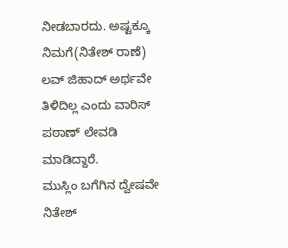ನೀಡಬಾರದು. ಅಷ್ಟಕ್ಕೂ ನಿಮಗೆ(ನಿತೇಶ್ ರಾಣೆ) ಲವ್ ಜಿಹಾದ್ ಅರ್ಥವೇ ತಿಳಿದಿಲ್ಲ ಎಂದು ವಾರಿಸ್ ಪಠಾಣ್ ಲೇವಡಿ ಮಾಡಿದ್ದಾರೆ.
ಮುಸ್ಲಿಂ ಬಗೆಗಿನ ದ್ವೇಷವೇ ನಿತೇಶ್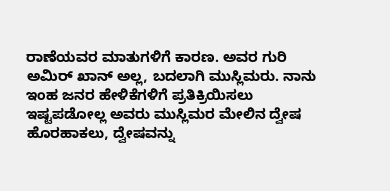ರಾಣೆಯವರ ಮಾತುಗಳಿಗೆ ಕಾರಣ. ಅವರ ಗುರಿ ಅಮಿರ್ ಖಾನ್ ಅಲ್ಲ, ಬದಲಾಗಿ ಮುಸ್ಲಿಮರು. ನಾನು ಇಂಹ ಜನರ ಹೇಳಿಕೆಗಳಿಗೆ ಪ್ರತಿಕ್ರಿಯಿಸಲು ಇಷ್ಟಪಡೋಲ್ಲ ಅವರು ಮುಸ್ಲಿಮರ ಮೇಲಿನ ದ್ವೇಷ ಹೊರಹಾಕಲು, ದ್ವೇಷವನ್ನು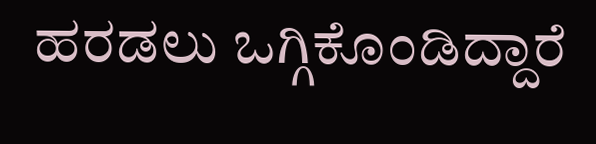ಹರಡಲು ಒಗ್ಗಿಕೊಂಡಿದ್ದಾರೆ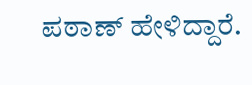ಪಠಾಣ್ ಹೇಳಿದ್ದಾರೆ.